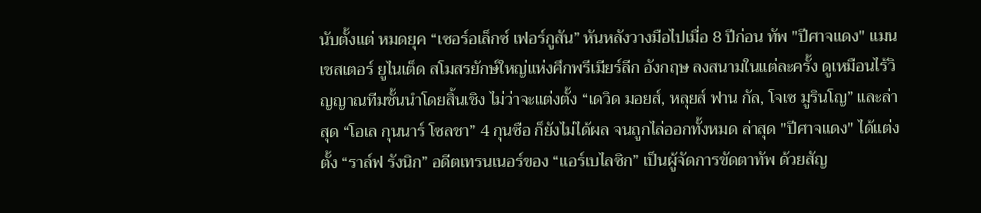นับตั้งแต่ หมดยุค “เซอร์อเล็กซ์ เฟอร์กูสัน” หันหลังวางมือไปเมื่อ 8 ปีก่อน ทัพ "ปีศาจแดง" แมนเชสเตอร์ ยูไนเต็ด สโมสรยักษ์ใหญ่แห่งศึกพรีเมียร์ลีก อังกฤษ ลงสนามในแต่ละครั้ง ดูเหมือนไร้วิญญาณทีมชั้นนำโดยสิ้นเชิง ไม่ว่าจะแต่งตั้ง “เดวิด มอยส์, หลุยส์ ฟาน กัล, โจเซ มูรินโญ” และล่าสุด “โอเล กุนนาร์ โซลชา” 4 กุนซือ ก็ยังไม่ได้ผล จนถูกไล่ออกทั้งหมด ล่าสุด "ปีศาจแดง" ได้แต่งตั้ง “ราล์ฟ รังนิก” อดีตเทรนเนอร์ของ “แอร์เบไลซิก” เป็นผู้จัดการขัดตาทัพ ด้วยสัญ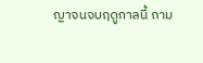ญาจนจบฤดูกาลนี้ ถาม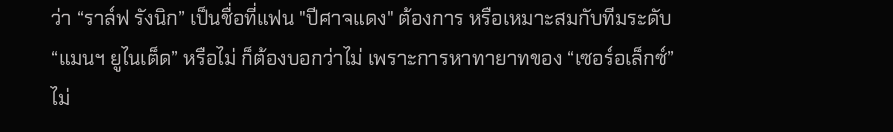ว่า “ราล์ฟ รังนิก” เป็นชื่อที่แฟน "ปีศาจแดง" ต้องการ หรือเหมาะสมกับทีมระดับ “แมนฯ ยูไนเต็ด” หรือไม่ ก็ต้องบอกว่าไม่ เพราะการหาทายาทของ “เซอร์อเล็กซ์” ไม่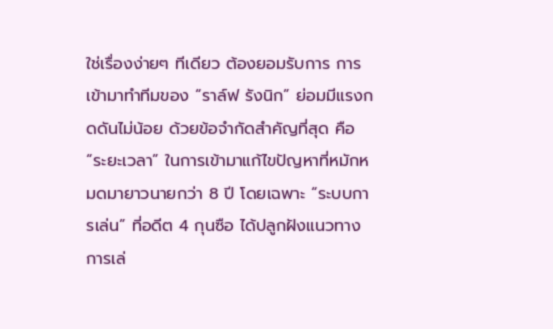ใช่เรื่องง่ายๆ ทีเดียว ต้องยอมรับการ การเข้ามาทำทีมของ “ราล์ฟ รังนิก” ย่อมมีแรงกดดันไม่น้อย ด้วยข้อจำกัดสำคัญที่สุด คือ “ระยะเวลา” ในการเข้ามาแก้ไขปัญหาที่หมักหมดมายาวนายกว่า 8 ปี โดยเฉพาะ “ระบบการเล่น” ที่อดีต 4 กุนซือ ได้ปลูกฝังแนวทางการเล่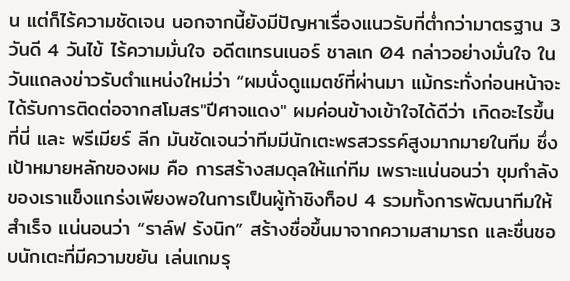น แต่ก็ไร้ความชัดเจน นอกจากนี้ยังมีปัญหาเรื่องแนวรับที่ต่ำกว่ามาตรฐาน 3วันดี 4 วันไข้ ไร้ความมั่นใจ อดีตเทรนเนอร์ ชาลเก 04 กล่าวอย่างมั่นใจ ในวันแถลงข่าวรับตำแหน่งใหม่ว่า “ผมนั่งดูแมตช์ที่ผ่านมา แม้กระทั่งก่อนหน้าจะได้รับการติดต่อจากสโมสร"ปีศาจแดง" ผมค่อนข้างเข้าใจได้ดีว่า เกิดอะไรขึ้นที่นี่ และ พรีเมียร์ ลีก มันชัดเจนว่าทีมมีนักเตะพรสวรรค์สูงมากมายในทีม ซึ่งเป้าหมายหลักของผม คือ การสร้างสมดุลให้แก่ทีม เพราะแน่นอนว่า ขุมกำลังของเราแข็งแกร่งเพียงพอในการเป็นผู้ท้าชิงท็อป 4 รวมทั้งการพัฒนาทีมให้สำเร็จ แน่นอนว่า “ราล์ฟ รังนิก” สร้างชื่อขึ้นมาจากความสามารถ และชื่นชอบนักเตะที่มีความขยัน เล่นเกมรุ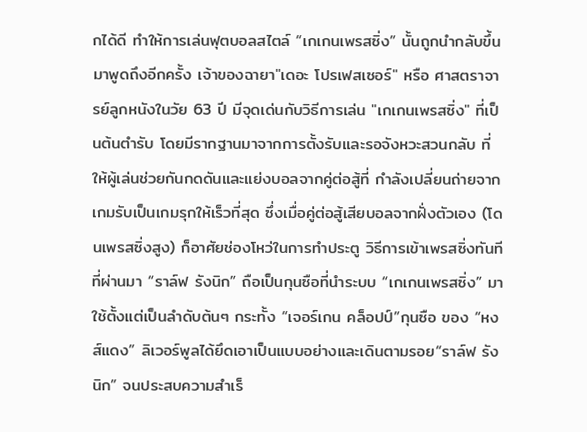กได้ดี ทำให้การเล่นฟุตบอลสไตล์ “เกเกนเพรสซิ่ง” นั้นถูกนำกลับขึ้นมาพูดถึงอีกครั้ง เจ้าของฉายา"เดอะ โปรเฟสเซอร์" หรือ ศาสตราจารย์ลูกหนังในวัย 63 ปี มีจุดเด่นกับวิธีการเล่น "เกเกนเพรสซิ่ง" ที่เป็นต้นตำรับ โดยมีรากฐานมาจากการตั้งรับและรอจังหวะสวนกลับ ที่ให้ผู้เล่นช่วยกันกดดันและแย่งบอลจากคู่ต่อสู้ที่ กำลังเปลี่ยนถ่ายจากเกมรับเป็นเกมรุกให้เร็วที่สุด ซึ่งเมื่อคู่ต่อสู้เสียบอลจากฝั่งตัวเอง (โดนเพรสซิ่งสูง) ก็อาศัยช่องโหว่ในการทำประตู วิธีการเข้าเพรสซิ่งทันที ที่ผ่านมา “ราล์ฟ รังนิก” ถือเป็นกุนซือที่นำระบบ “เกเกนเพรสซิ่ง” มาใช้ตั้งแต่เป็นลำดับต้นๆ กระทั้ง “เจอร์เกน คล็อปป์”กุนซือ ของ “หงส์แดง” ลิเวอร์พูลได้ยึดเอาเป็นแบบอย่างและเดินตามรอย“ราล์ฟ รังนิก” จนประสบความสำเร็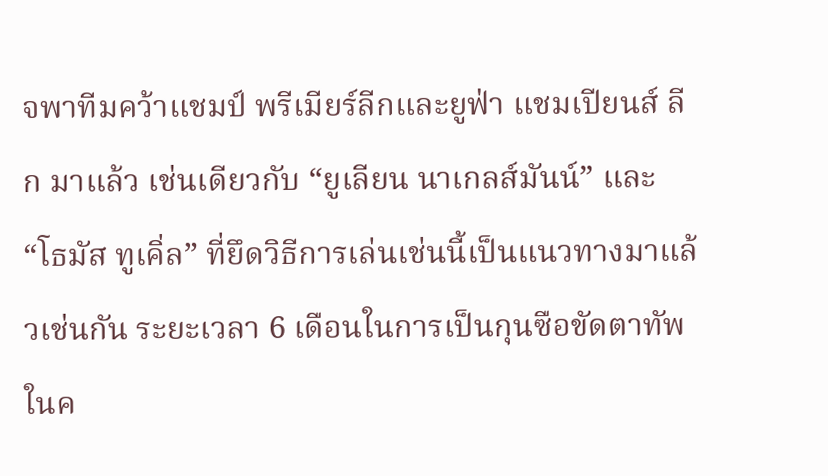จพาทีมคว้าแชมป์ พรีเมียร์ลีกและยูฟ่า แชมเปียนส์ ลีก มาแล้ว เช่นเดียวกับ “ยูเลียน นาเกลส์มันน์” และ “โธมัส ทูเคิ่ล” ที่ยึดวิธีการเล่นเช่นนี้เป็นแนวทางมาแล้วเช่นกัน ระยะเวลา 6 เดือนในการเป็นกุนซือขัดตาทัพในค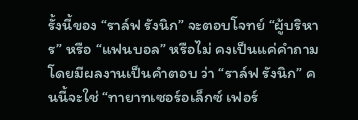รั้งนี้ของ “ราล์ฟ รังนิก” จะตอบโจทย์ “ผู้บริหาร” หรือ “แฟนบอล” หรือไม่ คงเป็นแค่คำถาม โดยมีผลงานเป็นคำตอบ ว่า “ราล์ฟ รังนิก” คนนี้จะใช่ “ทายาทเซอร์อเล็กซ์ เฟอร์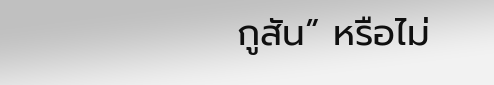กูสัน” หรือไม่